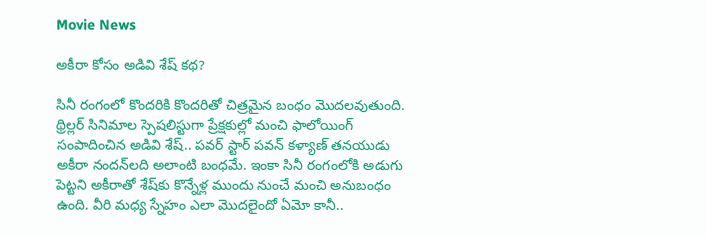Movie News

అకీరా కోసం అడివి శేష్ కథ?

సినీ రంగంలో కొందరికి కొందరితో చిత్రమైన బంధం మొదలవుతుంది. థ్రిల్లర్ సినిమాల స్పెషలిస్టుగా ప్రేక్షకుల్లో మంచి ఫాలోయింగ్ సంపాదించిన అడివి శేష్.. పవర్ స్టార్ పవన్ కళ్యాణ్ తనయుడు అకీరా నందన్‌లది అలాంటి బంధమే. ఇంకా సినీ రంగంలోకి అడుగు పెట్టని అకీరాతో శేష్‌కు కొన్నేళ్ల ముందు నుంచే మంచి అనుబంధం ఉంది. వీరి మధ్య స్నేహం ఎలా మొదలైందో ఏమో కానీ..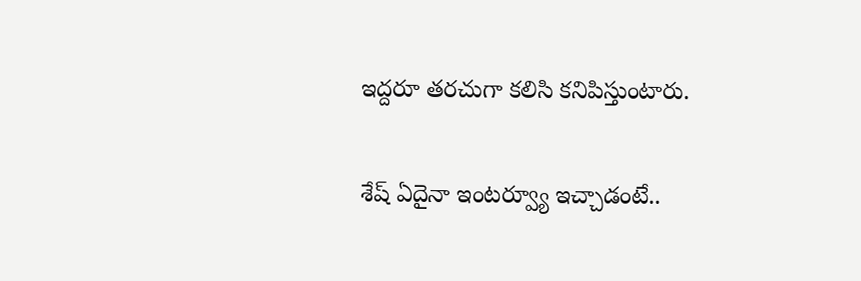ఇద్దరూ తరచుగా కలిసి కనిపిస్తుంటారు.

శేష్ ఏదైనా ఇంటర్వ్యూ ఇచ్చాడంటే..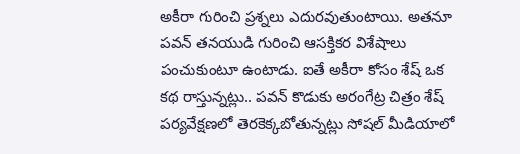అకీరా గురించి ప్రశ్నలు ఎదురవుతుంటాయి. అతనూ పవన్ తనయుడి గురించి ఆసక్తికర విశేషాలు పంచుకుంటూ ఉంటాడు. ఐతే అకీరా కోసం శేష్ ఒక కథ రాస్తున్నట్లు.. పవన్ కొడుకు అరంగేట్ర చిత్రం శేష్ పర్యవేక్షణలో తెరకెక్కబోతున్నట్లు సోషల్ మీడియాలో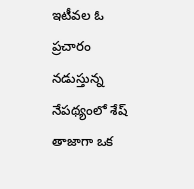ఇటీవల ఓ ప్రచారం నడుస్తున్న నేపథ్యంలో శేష్ తాజాగా ఒక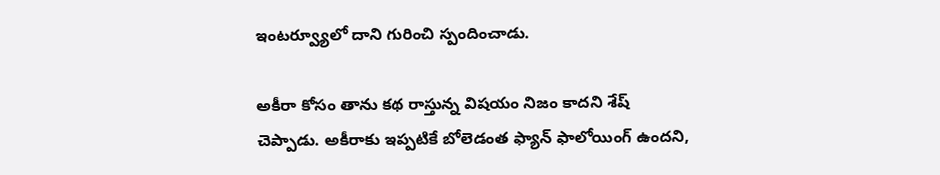ఇంటర్వ్యూలో దాని గురించి స్పందించాడు.

అకీరా కోసం తాను కథ రాస్తున్న విషయం నిజం కాదని శేష్ చెప్పాడు. అకీరాకు ఇప్పటికే బోలెడంత ఫ్యాన్ ఫాలోయింగ్ ఉందని,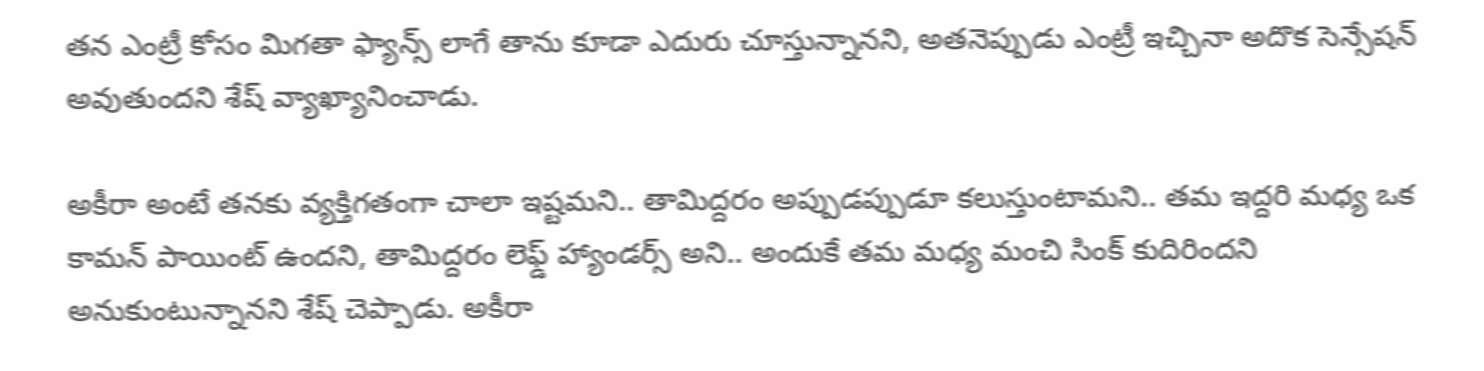తన ఎంట్రీ కోసం మిగతా ఫ్యాన్స్ లాగే తాను కూడా ఎదురు చూస్తున్నానని, అతనెప్పుడు ఎంట్రీ ఇచ్చినా అదొక సెన్సేషన్ అవుతుందని శేష్ వ్యాఖ్యానించాడు.

అకీరా అంటే తనకు వ్యక్తిగతంగా చాలా ఇష్టమని.. తామిద్దరం అప్పుడప్పుడూ కలుస్తుంటామని.. తమ ఇద్దరి మధ్య ఒక కామన్ పాయింట్ ఉందని, తామిద్దరం లెఫ్డ్ హ్యాండర్స్ అని.. అందుకే తమ మధ్య మంచి సింక్ కుదిరిందని అనుకుంటున్నానని శేష్ చెప్పాడు. అకీరా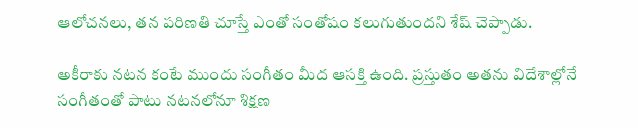ఆలోచనలు, తన పరిణతి చూస్తే ఎంతో సంతోషం కలుగుతుందని శేష్ చెప్పాడు.

అకీరాకు నటన కంటే ముందు సంగీతం మీద ఆసక్తి ఉంది. ప్రస్తుతం అతను విదేశాల్లోనే సంగీతంతో పాటు నటనలోనూ శిక్షణ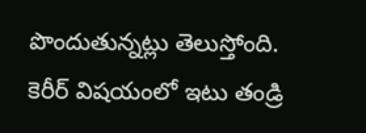పొందుతున్నట్లు తెలుస్తోంది. కెరీర్‌ విషయంలో ఇటు తండ్రి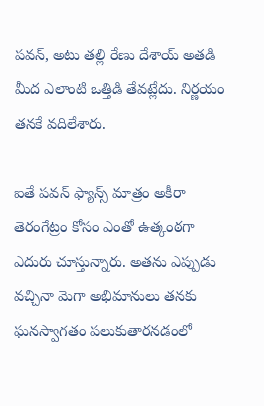పవన్, అటు తల్లి రేణు దేశాయ్ అతడి మీద ఎలాంటి ఒత్తిడి తేవట్లేదు. నిర్ణయం తనకే వదిలేశారు.

ఐతే పవన్ ఫ్యాన్స్ మాత్రం అకీరా తెరంగేట్రం కోసం ఎంతో ఉత్కంఠగా ఎదురు చూస్తున్నారు. అతను ఎప్పుడు వచ్చినా మెగా అభిమానులు తనకు ఘనస్వాగతం పలుకుతారనడంలో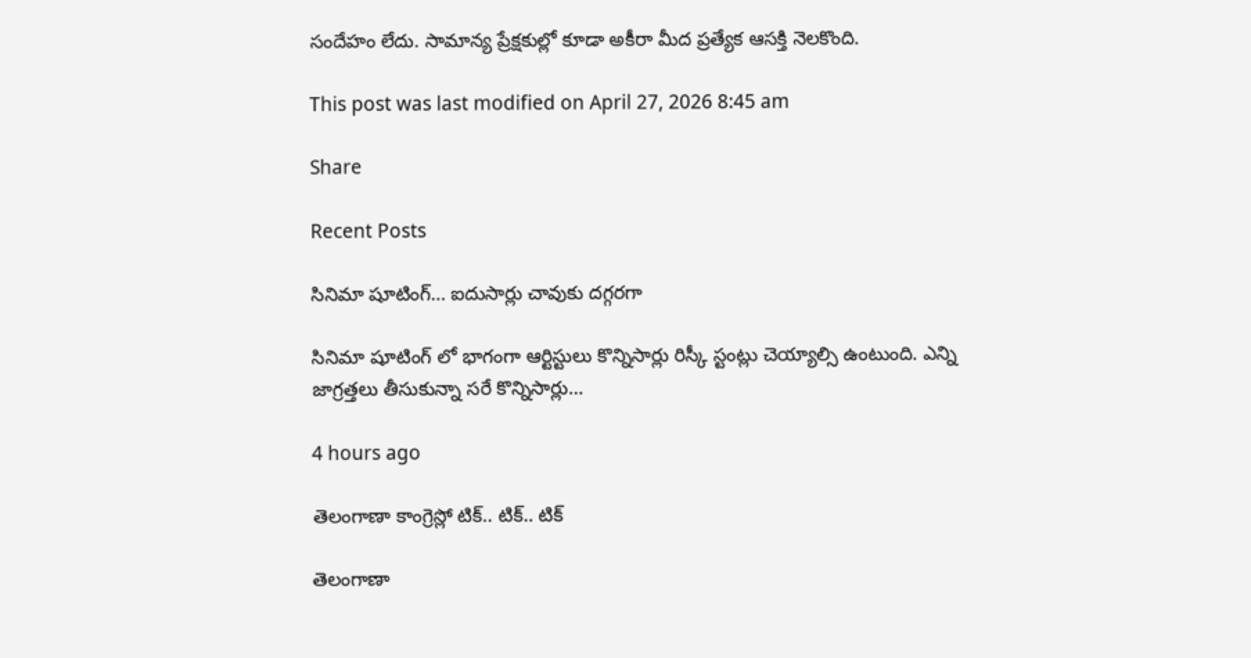సందేహం లేదు. సామాన్య ప్రేక్షకుల్లో కూడా అకీరా మీద ప్రత్యేక ఆసక్తి నెలకొంది.

This post was last modified on April 27, 2026 8:45 am

Share

Recent Posts

సినిమా షూటింగ్… ఐదుసార్లు చావుకు దగ్గరగా

సినిమా షూటింగ్ లో భాగంగా ఆర్టిస్టులు కొన్నిసార్లు రిస్కీ స్టంట్లు చెయ్యాల్సి ఉంటుంది. ఎన్ని జాగ్రత్తలు తీసుకున్నా సరే కొన్నిసార్లు…

4 hours ago

తెలంగాణా కాంగ్రెస్లో టిక్.. టిక్.. టిక్

తెలంగాణా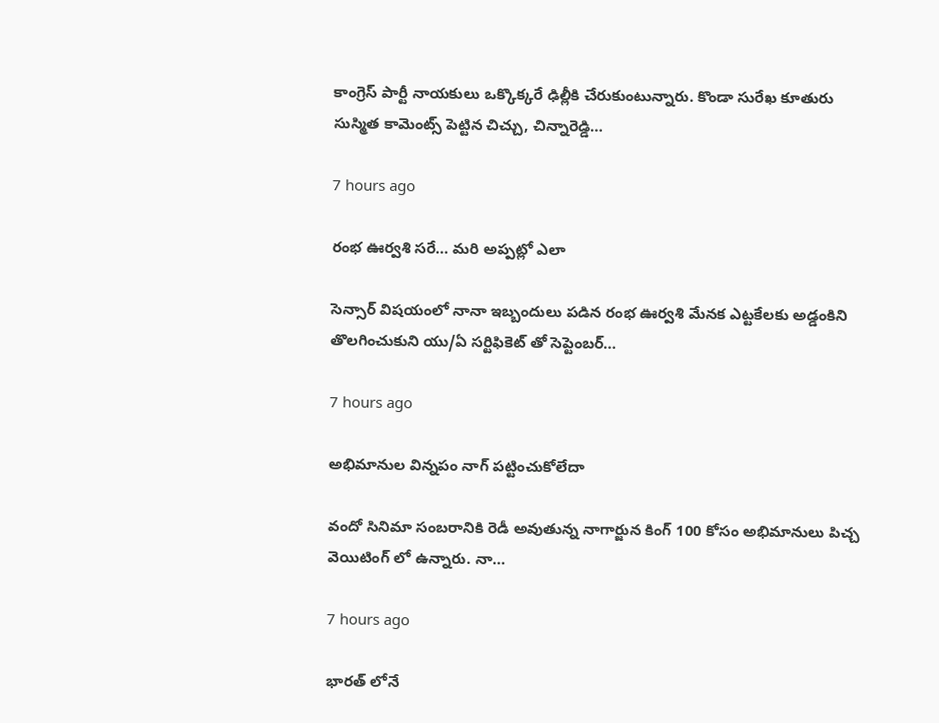కాంగ్రెస్ పార్టీ నాయకులు ఒక్కొక్కరే ఢిల్లీకి చేరుకుంటున్నారు. కొండా సురేఖ కూతురు సుస్మిత కామెంట్స్ పెట్టిన చిచ్చు, చిన్నారెడ్డి…

7 hours ago

రంభ ఊర్వశి సరే… మరి అప్పట్లో ఎలా

సెన్సార్ విషయంలో నానా ఇబ్బందులు పడిన రంభ ఊర్వశి మేనక ఎట్టకేలకు అడ్డంకిని తొలగించుకుని యు/ఏ సర్టిఫికెట్ తో సెప్టెంబర్…

7 hours ago

అభిమానుల విన్నపం నాగ్ పట్టించుకోలేదా

వందో సినిమా సంబరానికి రెడీ అవుతున్న నాగార్జున కింగ్ 100 కోసం అభిమానులు పిచ్చ వెయిటింగ్ లో ఉన్నారు. నా…

7 hours ago

భారత్ లోనే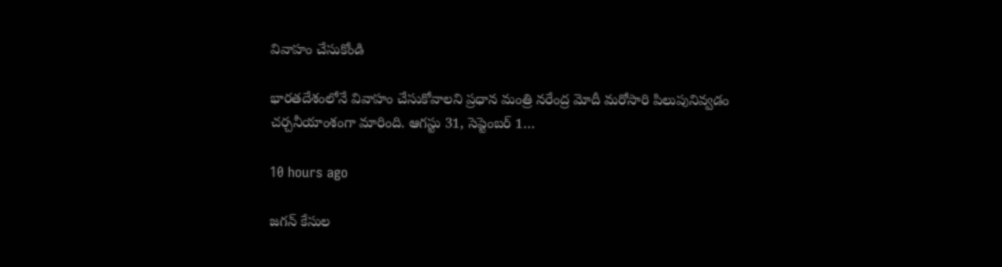వివాహం చేసుకోండి

భారతదేశంలోనే వివాహం చేసుకోవాలని ప్రధాన మంత్రి నరేంద్ర మోదీ మరోసారి పిలుపునివ్వడం చర్చనీయాంశంగా మారింది. ఆగస్టు 31, సెప్టెంబర్ 1…

10 hours ago

జగన్ కేసుల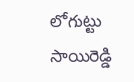లోగుట్టు సాయిరెడ్డి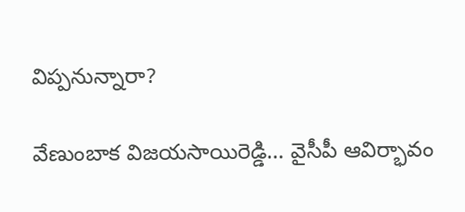విప్పనున్నారా?

వేణుంబాక విజయసాయిరెడ్డి… వైసీపీ ఆవిర్భావం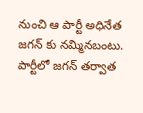నుంచి ఆ పార్టీ అధినేత జగన్ కు నమ్మినబంటు. పార్టీలో జగన్ తర్వాత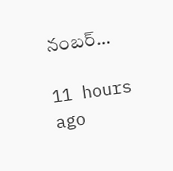నంబర్…

11 hours ago